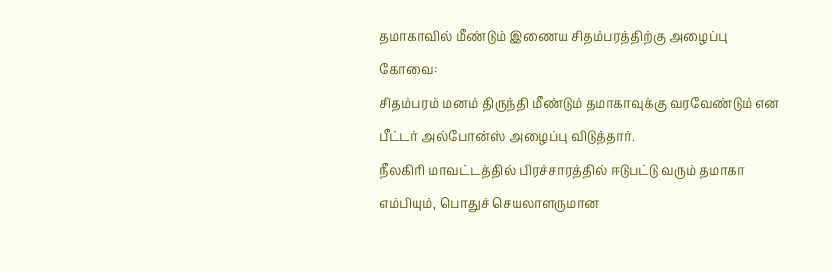தமாகாவில் மீண்டும் இணைய சிதம்பரத்திற்கு அழைப்பு
கோவை:
சிதம்பரம் மனம் திருந்தி மீண்டும் தமாகாவுக்கு வரவேண்டும் என பீட்டர் அல்போன்ஸ் அழைப்பு விடுத்தார்.
நீலகிரி மாவட்டத்தில் பிரச்சாரத்தில் ஈடுபட்டு வரும் தமாகா எம்பியும், பொதுச் செயலாளருமான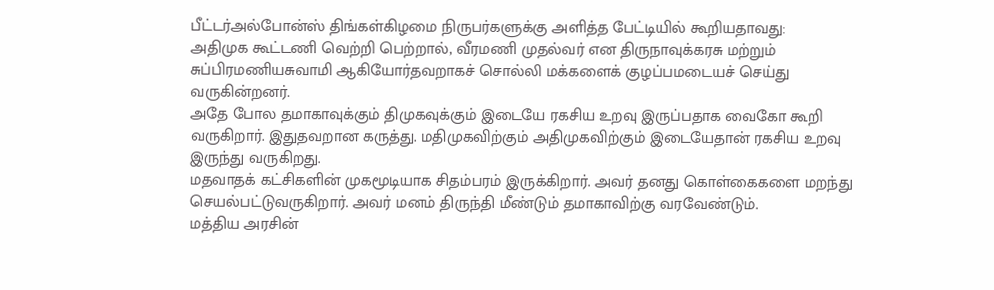பீட்டர்அல்போன்ஸ் திங்கள்கிழமை நிருபர்களுக்கு அளித்த பேட்டியில் கூறியதாவது:
அதிமுக கூட்டணி வெற்றி பெற்றால், வீரமணி முதல்வர் என திருநாவுக்கரசு மற்றும் சுப்பிரமணியசுவாமி ஆகியோர்தவறாகச் சொல்லி மக்களைக் குழப்பமடையச் செய்து வருகின்றனர்.
அதே போல தமாகாவுக்கும் திமுகவுக்கும் இடையே ரகசிய உறவு இருப்பதாக வைகோ கூறி வருகிறார். இதுதவறான கருத்து. மதிமுகவிற்கும் அதிமுகவிற்கும் இடையேதான் ரகசிய உறவு இருந்து வருகிறது.
மதவாதக் கட்சிகளின் முகமூடியாக சிதம்பரம் இருக்கிறார். அவர் தனது கொள்கைகளை மறந்து செயல்பட்டுவருகிறார். அவர் மனம் திருந்தி மீண்டும் தமாகாவிற்கு வரவேண்டும்.
மத்திய அரசின்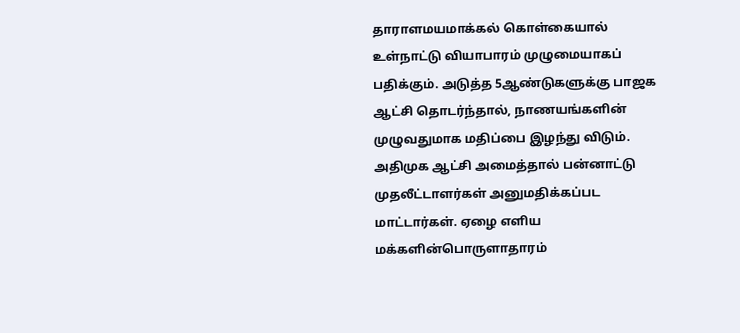தாராளமயமாக்கல் கொள்கையால் உள்நாட்டு வியாபாரம் முழுமையாகப் பதிக்கும். அடுத்த 5ஆண்டுகளுக்கு பாஜக ஆட்சி தொடர்ந்தால், நாணயங்களின் முழுவதுமாக மதிப்பை இழந்து விடும்.
அதிமுக ஆட்சி அமைத்தால் பன்னாட்டு முதலீட்டாளர்கள் அனுமதிக்கப்பட மாட்டார்கள். ஏழை எளிய மக்களின்பொருளாதாரம்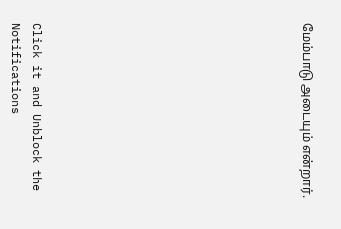மேம்பாடு அடையும் என்றார்.












Click it and Unblock the Notifications